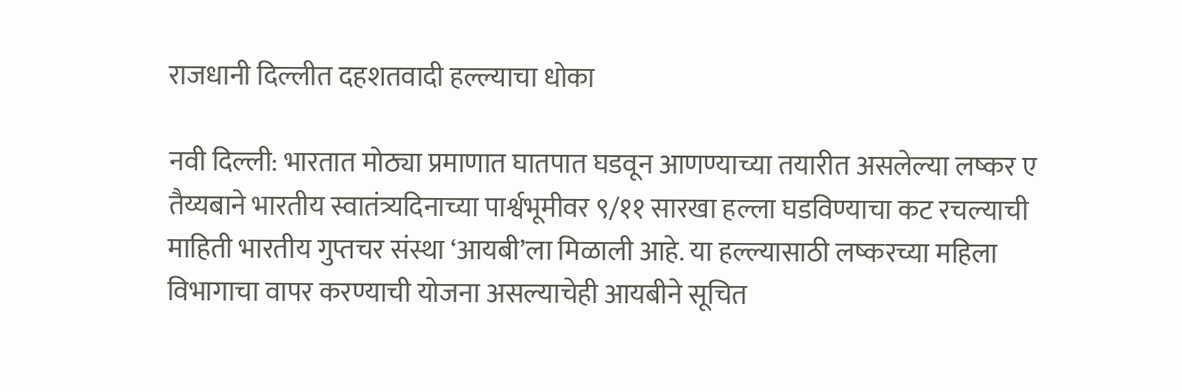राजधानी दिल्लीत दहशतवादी हल्ल्याचा धोका

नवी दिल्ली: भारतात मोठ्या प्रमाणात घातपात घडवून आणण्याच्या तयारीत असलेल्या लष्कर ए तैय्यबाने भारतीय स्वातंत्र्यदिनाच्या पार्श्वभूमीवर ९/११ सारखा हल्ला घडविण्याचा कट रचल्याची माहिती भारतीय गुप्तचर संस्था ‘आयबी’ला मिळाली आहे. या हल्ल्यासाठी लष्करच्या महिला विभागाचा वापर करण्याची योजना असल्याचेही आयबीने सूचित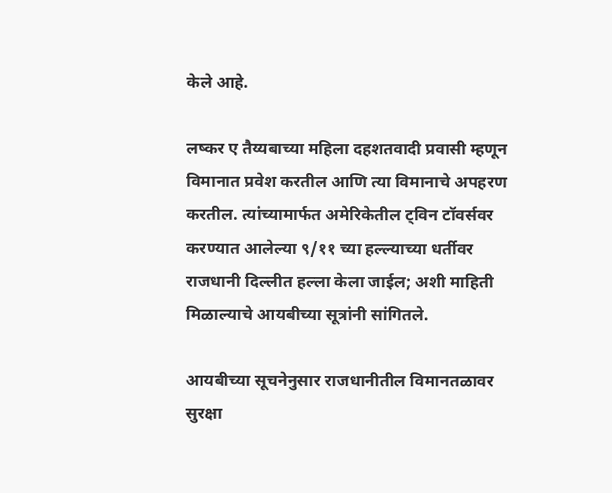केले आहे.

लष्कर ए तैय्यबाच्या महिला दहशतवादी प्रवासी म्हणून विमानात प्रवेश करतील आणि त्या विमानाचे अपहरण करतील. त्यांच्यामार्फत अमेरिकेतील ट्विन टॉवर्सवर करण्यात आलेल्या ९/११ च्या हल्ल्याच्या धर्तीवर राजधानी दिल्लीत हल्ला केला जाईल; अशी माहिती मिळाल्याचे आयबीच्या सूत्रांनी सांगितले.

आयबीच्या सूचनेनुसार राजधानीतील विमानतळावर सुरक्षा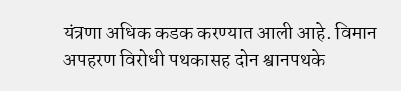यंत्रणा अधिक कडक करण्यात आली आहे. विमान अपहरण विरोधी पथकासह दोन श्वानपथके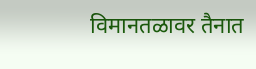विमानतळावर तैनात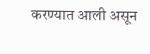करण्यात आली असून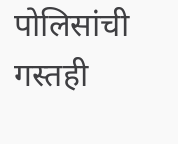पोलिसांची गस्तही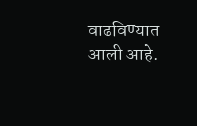वाढविण्यात आली आहे.